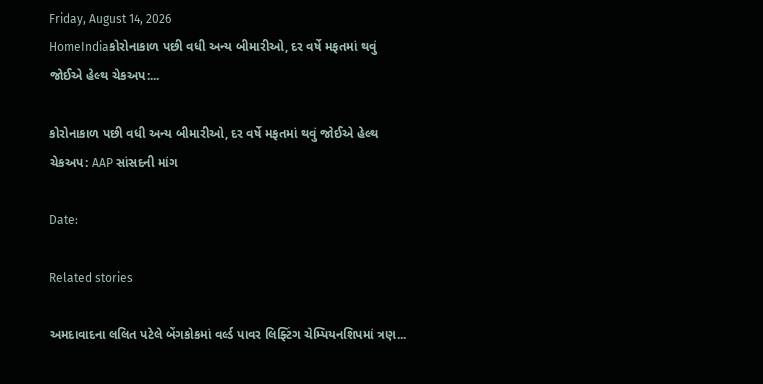Friday, August 14, 2026
HomeIndiaકોરોનાકાળ પછી વધી અન્ય બીમારીઓ, દર વર્ષે મફતમાં થવું જોઈએ હેલ્થ ચેકઅપ:...

કોરોનાકાળ પછી વધી અન્ય બીમારીઓ, દર વર્ષે મફતમાં થવું જોઈએ હેલ્થ ચેકઅપ: AAP સાંસદની માંગ

Date:

Related stories

અમદાવાદના લલિત પટેલે બેંગકોકમાં વર્લ્ડ પાવર લિફ્ટિંગ ચેમ્પિયનશિપમાં ત્રણ...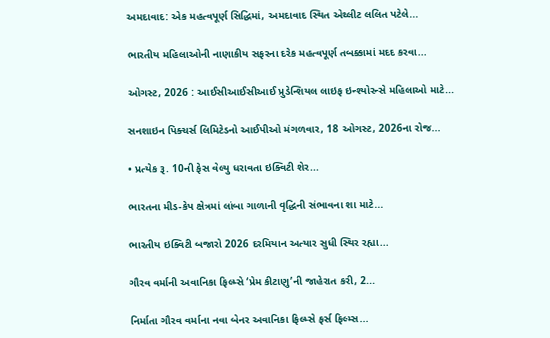અમદાવાદ: એક મહત્વપૂર્ણ સિદ્ધિમાં, અમદાવાદ સ્થિત એથ્લીટ લલિત પટેલે...

ભારતીય મહિલાઓની નાણાકીય સફરના દરેક મહત્વપૂર્ણ તબક્કામાં મદદ કરવા...

ઓગસ્ટ, 2026 : આઈસીઆઈસીઆઈ પ્રુડેન્શિયલ લાઇફ ઇન્શ્યોરન્સે મહિલાઓ માટે...

સનશાઇન પિક્ચર્સ લિમિટેડનો આઈપીઓ મંગળવાર, 18 ઓગસ્ટ, 2026ના રોજ...

• પ્રત્યેક રૂ. 10ની ફેસ વેલ્યુ ધરાવતા ઇક્વિટી શેર...

ભારતના મીડ-કેપ ક્ષેત્રમાં લાંબા ગાળાની વૃદ્ધિની સંભાવના શા માટે...

ભારતીય ઇક્વિટી બજારો 2026 દરમિયાન અત્યાર સુધી સ્થિર રહ્યા...

ગૌરવ વર્માની અવાનિકા ફિલ્મ્સે ‘પ્રેમ કીટાણુ’ની જાહેરાત કરી, 2...

નિર્માતા ગૌરવ વર્માના નવા બેનર અવાનિકા ફિલ્મ્સે ફર્સ ફિલ્મ્સ...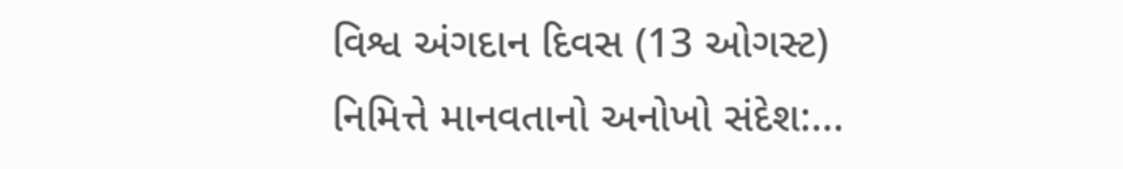વિશ્વ અંગદાન દિવસ (13 ઓગસ્ટ) નિમિત્તે માનવતાનો અનોખો સંદેશ:...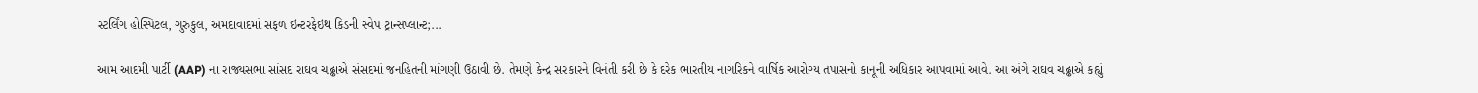સ્ટર્લિંગ હોસ્પિટલ, ગુરુકુલ, અમદાવાદમાં સફળ ઇન્ટરફેઇથ કિડની સ્વેપ ટ્રાન્સપ્લાન્ટ;...

આમ આદમી પાર્ટી (AAP) ના રાજ્યસભા સાંસદ રાઘવ ચઢ્ઢાએ સંસદમાં જનહિતની માંગણી ઉઠાવી છે. તેમણે કેન્દ્ર સરકારને વિનંતી કરી છે કે દરેક ભારતીય નાગરિકને વાર્ષિક આરોગ્ય તપાસનો કાનૂની અધિકાર આપવામાં આવે. આ અંગે રાઘવ ચઢ્ઢાએ કહ્યું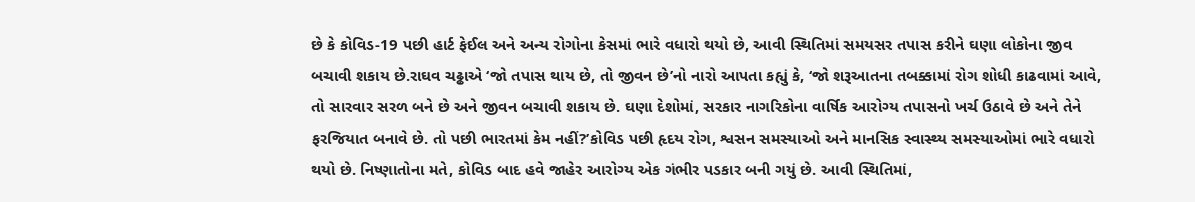છે કે કોવિડ-19 પછી હાર્ટ ફેઈલ અને અન્ય રોગોના કેસમાં ભારે વધારો થયો છે, આવી સ્થિતિમાં સમયસર તપાસ કરીને ઘણા લોકોના જીવ બચાવી શકાય છે.રાઘવ ચઢ્ઢાએ ‘જો તપાસ થાય છે, તો જીવન છે’નો નારો આપતા કહ્યું કે, ‘જો શરૂઆતના તબક્કામાં રોગ શોધી કાઢવામાં આવે, તો સારવાર સરળ બને છે અને જીવન બચાવી શકાય છે. ઘણા દેશોમાં, સરકાર નાગરિકોના વાર્ષિક આરોગ્ય તપાસનો ખર્ચ ઉઠાવે છે અને તેને ફરજિયાત બનાવે છે. તો પછી ભારતમાં કેમ નહીં?’કોવિડ પછી હૃદય રોગ, શ્વસન સમસ્યાઓ અને માનસિક સ્વાસ્થ્ય સમસ્યાઓમાં ભારે વધારો થયો છે. નિષ્ણાતોના મતે, કોવિડ બાદ હવે જાહેર આરોગ્ય એક ગંભીર પડકાર બની ગયું છે. આવી સ્થિતિમાં,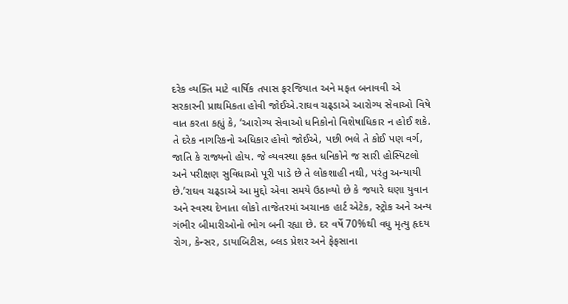દરેક વ્યક્તિ માટે વાર્ષિક તપાસ ફરજિયાત અને મફત બનાવવી એ સરકારની પ્રાથમિકતા હોવી જોઈએ.રાઘવ ચઢ્ડાએ આરોગ્ય સેવાઓ વિષે વાત કરતા કહ્યું કે, ‘આરોગ્ય સેવાઓ ધનિકોનો વિશેષાધિકાર ન હોઈ શકે. તે દરેક નાગરિકનો અધિકાર હોવો જોઈએ, પછી ભલે તે કોઈ પણ વર્ગ, જાતિ કે રાજ્યનો હોય. જે વ્યવસ્થા ફક્ત ધનિકોને જ સારી હોસ્પિટલો અને પરીક્ષણ સુવિધાઓ પૂરી પાડે છે તે લોકશાહી નથી, પરંતુ અન્યાયી છે.’રાઘવ ચઢ્ડાએ આ મુદ્દો એવા સમયે ઉઠાવ્યો છે કે જયારે ઘણા યુવાન અને સ્વસ્થ દેખાતા લોકો તાજેતરમાં અચાનક હાર્ટ એટેક, સ્ટ્રોક અને અન્ય ગંભીર બીમારીઓનો ભોગ બની રહ્યા છે. દર વર્ષે 70%થી વધુ મૃત્યુ હૃદય રોગ, કેન્સર, ડાયાબિટીસ, બ્લડ પ્રેશર અને ફેફસાના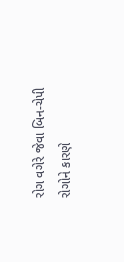રોગ વગેરે જેવા બિન-ચેપી રોગોને કારણે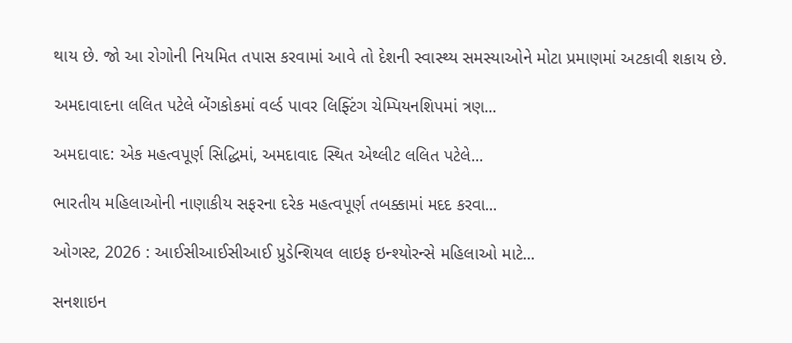થાય છે. જો આ રોગોની નિયમિત તપાસ કરવામાં આવે તો દેશની સ્વાસ્થ્ય સમસ્યાઓને મોટા પ્રમાણમાં અટકાવી શકાય છે.

અમદાવાદના લલિત પટેલે બેંગકોકમાં વર્લ્ડ પાવર લિફ્ટિંગ ચેમ્પિયનશિપમાં ત્રણ...

અમદાવાદ: એક મહત્વપૂર્ણ સિદ્ધિમાં, અમદાવાદ સ્થિત એથ્લીટ લલિત પટેલે...

ભારતીય મહિલાઓની નાણાકીય સફરના દરેક મહત્વપૂર્ણ તબક્કામાં મદદ કરવા...

ઓગસ્ટ, 2026 : આઈસીઆઈસીઆઈ પ્રુડેન્શિયલ લાઇફ ઇન્શ્યોરન્સે મહિલાઓ માટે...

સનશાઇન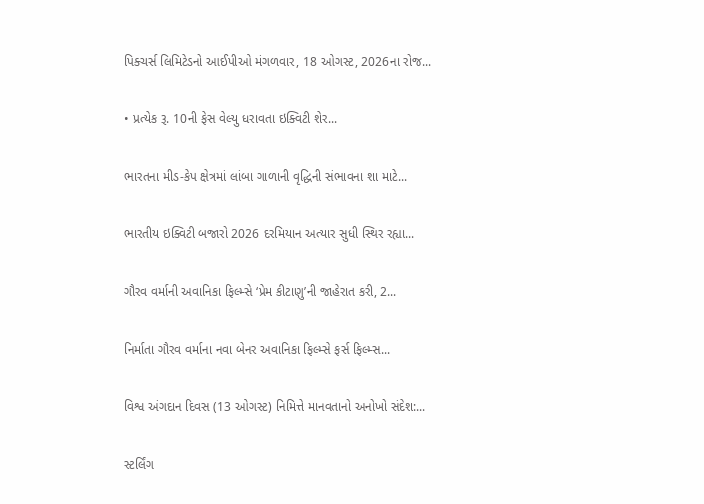પિક્ચર્સ લિમિટેડનો આઈપીઓ મંગળવાર, 18 ઓગસ્ટ, 2026ના રોજ...

• પ્રત્યેક રૂ. 10ની ફેસ વેલ્યુ ધરાવતા ઇક્વિટી શેર...

ભારતના મીડ-કેપ ક્ષેત્રમાં લાંબા ગાળાની વૃદ્ધિની સંભાવના શા માટે...

ભારતીય ઇક્વિટી બજારો 2026 દરમિયાન અત્યાર સુધી સ્થિર રહ્યા...

ગૌરવ વર્માની અવાનિકા ફિલ્મ્સે ‘પ્રેમ કીટાણુ’ની જાહેરાત કરી, 2...

નિર્માતા ગૌરવ વર્માના નવા બેનર અવાનિકા ફિલ્મ્સે ફર્સ ફિલ્મ્સ...

વિશ્વ અંગદાન દિવસ (13 ઓગસ્ટ) નિમિત્તે માનવતાનો અનોખો સંદેશ:...

સ્ટર્લિંગ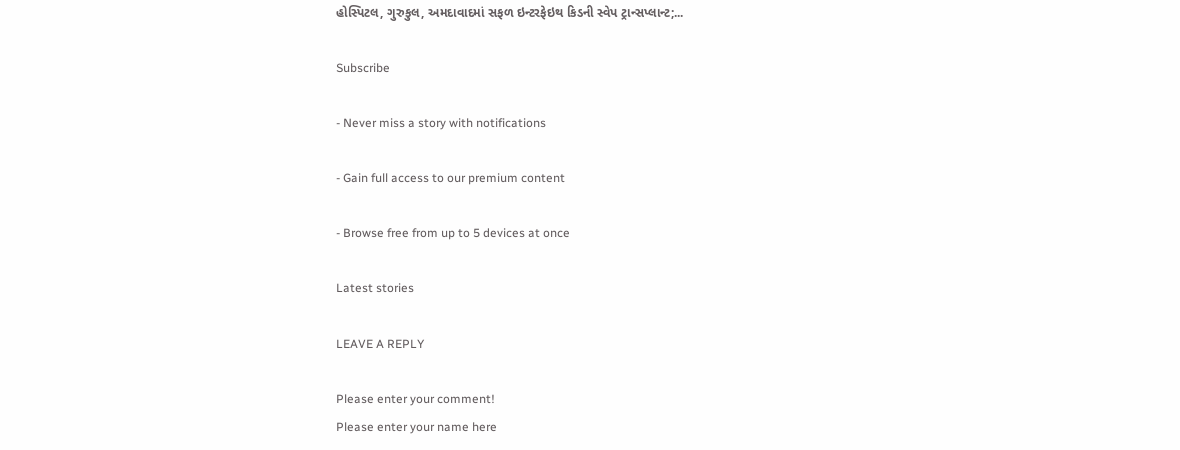હોસ્પિટલ, ગુરુકુલ, અમદાવાદમાં સફળ ઇન્ટરફેઇથ કિડની સ્વેપ ટ્રાન્સપ્લાન્ટ;...

Subscribe

- Never miss a story with notifications

- Gain full access to our premium content

- Browse free from up to 5 devices at once

Latest stories

LEAVE A REPLY

Please enter your comment!
Please enter your name here